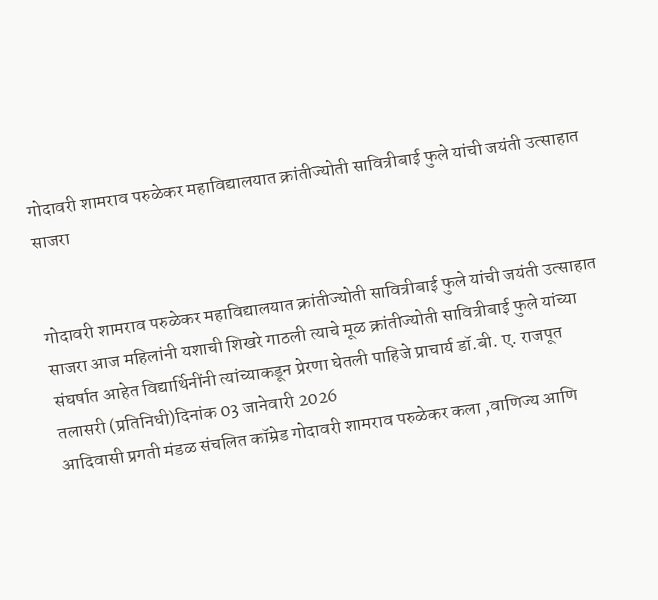गोदावरी शामराव परुळेकर महाविद्यालयात क्रांतीज्योती सावित्रीबाई फुले यांची जयंती उत्साहात साजरा


गोदावरी शामराव परुळेकर महाविद्यालयात क्रांतीज्योती सावित्रीबाई फुले यांची जयंती उत्साहात साजरा आज महिलांनी यशाची शिखरे गाठली त्याचे मूळ क्रांतीज्योती सावित्रीबाई फुले यांच्या संघर्षात आहेत विद्यार्थिनींनी त्यांच्याकडून प्रेरणा घेतली पाहिजे प्राचार्य डॉ.बी. ए. राजपूत
तलासरी (प्रतिनिधी)दिनांक 03 जानेवारी 2026
आदिवासी प्रगती मंडळ संचलित कॉम्रेड गोदावरी शामराव परुळेकर कला ,वाणिज्य आणि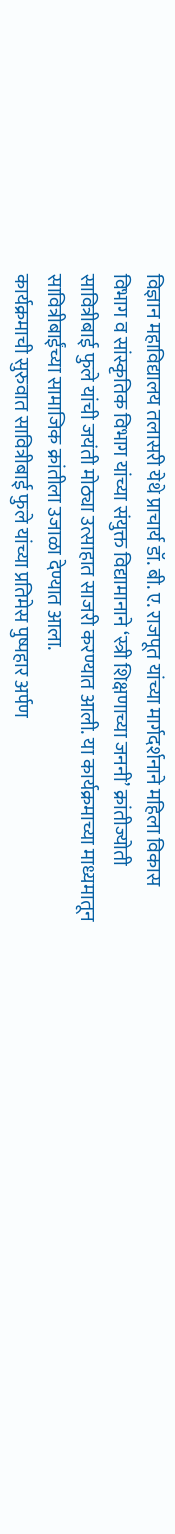विज्ञान महाविद्यालय तलासरी येथे प्राचार्य डॉ. बी. ए. राजपूत यांच्या मार्गदर्शनाने महिला विकास विभाग व सांस्कृतिक विभाग यांच्या संयुक्त विद्यामानाने ‘स्त्री शिक्षणाच्या जननी’ क्रांतीज्योती सावित्रीबाई फुले यांची जयंती मोठ्या उत्साहात साजरी करण्यात आली. या कार्यक्रमाच्या माध्यमातून सावित्रीबाईंच्या सामाजिक क्रांतीला उजाळा देण्यात आला.
कार्यक्रमाची सुरुवात सावित्रीबाई फुले यांच्या प्रतिमेस पुष्पहार अर्पण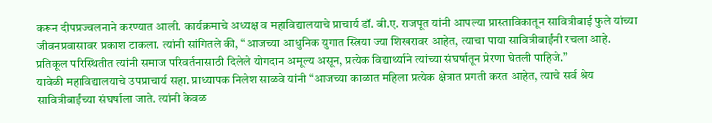करून दीपप्रज्वलनाने करण्यात आली. कार्यक्रमाचे अध्यक्ष व महाविद्यालयाचे प्राचार्य डॉ. बी.ए. राजपूत यांनी आपल्या प्रास्ताविकातून सावित्रीबाई फुले यांच्या जीवनप्रवासावर प्रकाश टाकला. त्यांनी सांगितले की, “आजच्या आधुनिक युगात स्त्रिया ज्या शिखरावर आहेत, त्याचा पाया सावित्रीबाईंनी रचला आहे. प्रतिकूल परिस्थितीत त्यांनी समाज परिवर्तनासाठी दिलेले योगदान अमूल्य असून, प्रत्येक विद्यार्थ्याने त्यांच्या संघर्षातून प्रेरणा घेतली पाहिजे.”
यावेळी महाविद्यालयाचे उपप्राचार्य सहा. प्राध्यापक निलेश साळवे यांनी “आजच्या काळात महिला प्रत्येक क्षेत्रात प्रगती करत आहेत, त्याचे सर्व श्रेय सावित्रीबाईंच्या संघर्षाला जाते. त्यांनी केवळ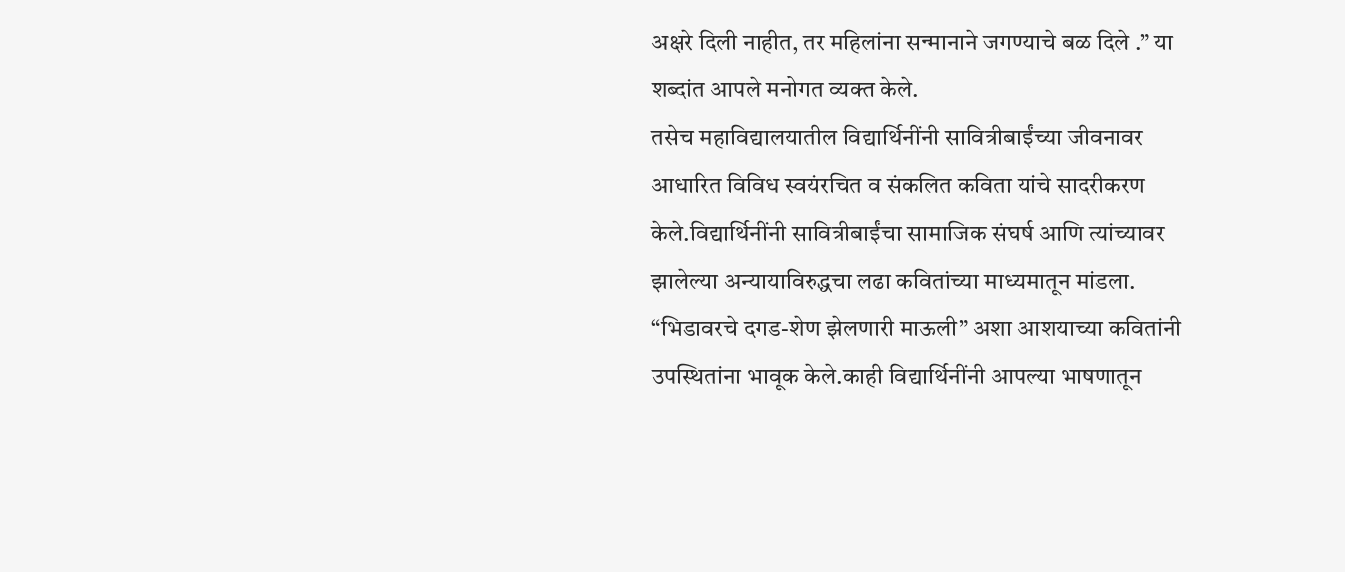अक्षरे दिली नाहीत, तर महिलांना सन्मानाने जगण्याचे बळ दिले .” या शब्दांत आपले मनोगत व्यक्त केले.
तसेच महाविद्यालयातील विद्यार्थिनींनी सावित्रीबाईंच्या जीवनावर आधारित विविध स्वयंरचित व संकलित कविता यांचे सादरीकरण केले.विद्यार्थिनींनी सावित्रीबाईंचा सामाजिक संघर्ष आणि त्यांच्यावर झालेल्या अन्यायाविरुद्धचा लढा कवितांच्या माध्यमातून मांडला. “भिडावरचे दगड-शेण झेलणारी माऊली” अशा आशयाच्या कवितांनी उपस्थितांना भावूक केले.काही विद्यार्थिनींनी आपल्या भाषणातून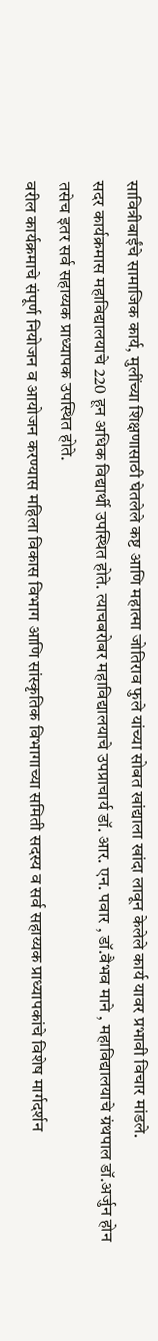सावित्रीबाईंचे सामाजिक कार्य, मुलींच्या शिक्षणासाठी घेतलेले कष्ट आणि महात्मा जोतिराव फुले यांच्या सोबत खांद्याला खांदा लावून केलेले कार्य यावर प्रभावी विचार मांडले.
सदर कार्यक्रमास महाविद्यालयाचे 220 हून अधिक विद्यार्थी उपस्थित होते. त्याचबरोबर महाविद्यालयाचे उपप्राचार्य डॉ. आर. एन. पवार , डॉ.वैभव माने , महाविद्यालयाचे ग्रंथपाल डॉ.अर्जुन होन तसेच इतर सर्व सहाय्यक प्राध्यापक उपस्थित होते.
वरील कार्यक्रमाचे संपूर्ण नियोजन व आयोजन करण्यास महिला विकास विभाग आणि सांस्कृतिक विभागाच्या समिती सदस्य व सर्व सहाय्यक प्राध्यापकांचे विशेष मार्गदर्शन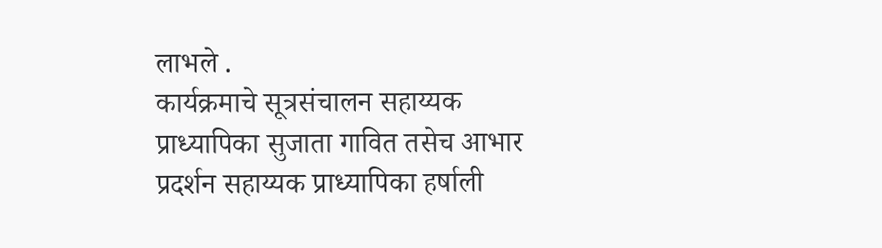लाभले .
कार्यक्रमाचे सूत्रसंचालन सहाय्यक प्राध्यापिका सुजाता गावित तसेच आभार प्रदर्शन सहाय्यक प्राध्यापिका हर्षाली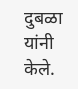दुबळा यांनी केले.